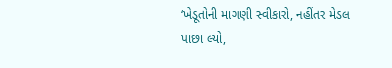‘ખેડૂતોની માગણી સ્વીકારો, નહીંતર મેડલ પાછા લ્યો,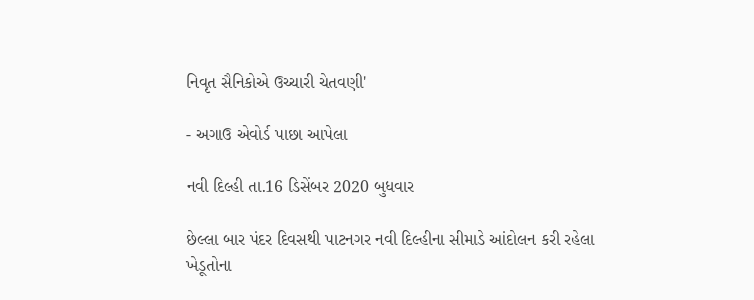નિવૃત સૈનિકોએ ઉચ્ચારી ચેતવણી'

- અગાઉ એવોર્ડ પાછા આપેલા

નવી દિલ્હી તા.16 ડિસેંબર 2020 બુધવાર

છેલ્લા બાર પંદર દિવસથી પાટનગર નવી દિલ્હીના સીમાડે આંદોલન કરી રહેલા ખેડૂતોના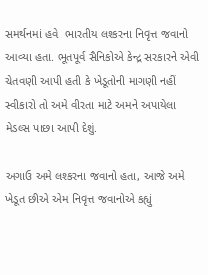સમર્થનમાં હવે  ભારતીય લશ્કરના નિવૃત્ત જવાનો આવ્યા હતા. ભૂતપૂર્વ સૈનિકોએ કેન્દ્ર સરકારને એવી ચેતવણી આપી હતી કે ખેડૂતોની માગણી નહીં સ્વીકારો તો અમે વીરતા માટે અમને અપાયેલા મેડલ્સ પાછા આપી દેશું.

અગાઉ અમે લશ્કરના જવાનો હતા, આજે અમે ખેડૂત છીએ એમ નિવૃત્ત જવાનોએ કહ્યું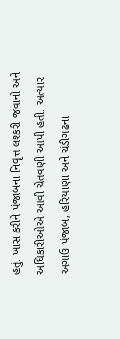હતું. ખાસ કરીને પંજાબના નિવૃત્ત લશ્કરી જવાનો અને અધિકારીઓએ આવી ચેતવણી આપી હતી. અત્યાર અગાઉ પંજાબ, હરિયાણા અને ચંડીગઢના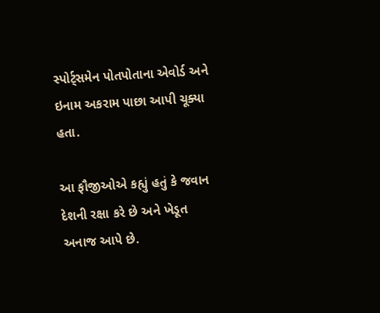સ્પોર્ટ્સમેન પોતપોતાના એવોર્ડ અને ઇનામ અકરામ પાછા આપી ચૂક્યા હતા.

આ ફૌજીઓએ કહ્યું હતું કે જવાન દેશની રક્ષા કરે છે અને ખેડૂત અનાજ આપે છે.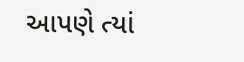આપણે ત્યાં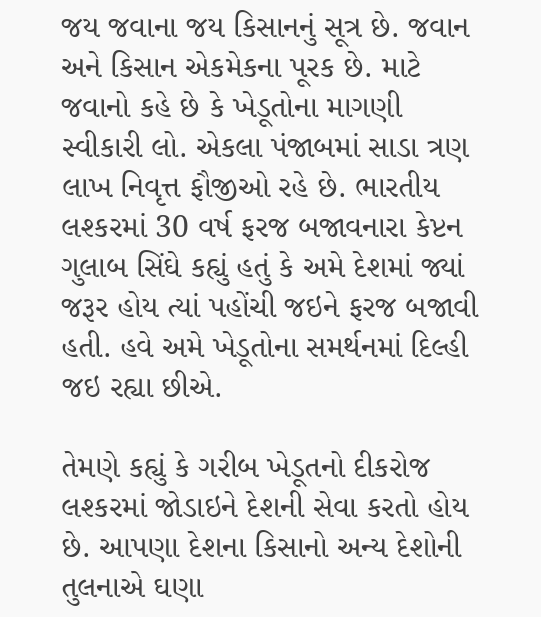જય જવાના જય કિસાનનું સૂત્ર છે. જવાન અને કિસાન એકમેકના પૂરક છે. માટે જવાનો કહે છે કે ખેડૂતોના માગણી સ્વીકારી લો. એકલા પંજાબમાં સાડા ત્રણ લાખ નિવૃત્ત ફૌજીઓ રહે છે. ભારતીય લશ્કરમાં 30 વર્ષ ફરજ બજાવનારા કેપ્ટન ગુલાબ સિંઘે કહ્યું હતું કે અમે દેશમાં જ્યાં જરૂર હોય ત્યાં પહોંચી જઇને ફરજ બજાવી હતી. હવે અમે ખેડૂતોના સમર્થનમાં દિલ્હી જઇ રહ્યા છીએ.

તેમણે કહ્યું કે ગરીબ ખેડૂતનો દીકરોજ લશ્કરમાં જોડાઇને દેશની સેવા કરતો હોય છે. આપણા દેશના કિસાનો અન્ય દેશોની તુલનાએ ઘણા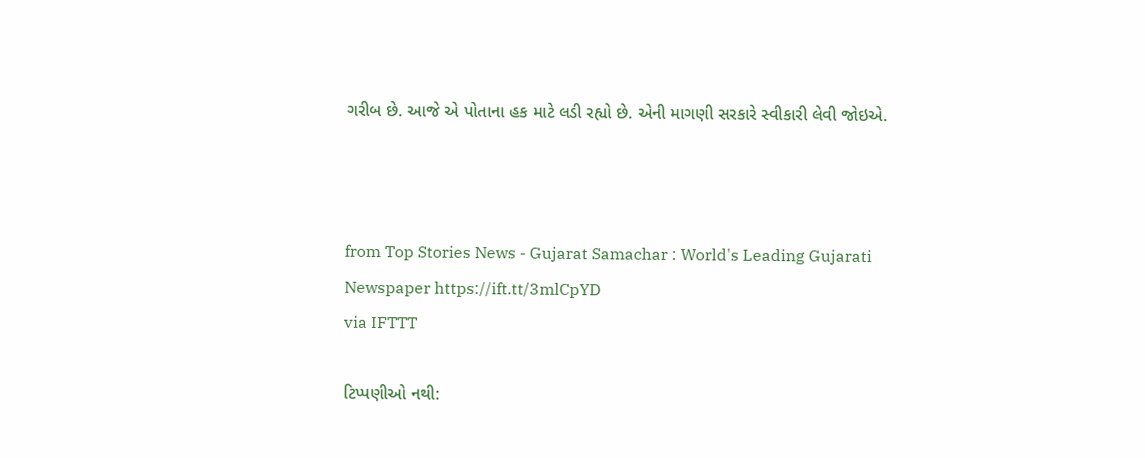ગરીબ છે. આજે એ પોતાના હક માટે લડી રહ્યો છે. એની માગણી સરકારે સ્વીકારી લેવી જોઇએ.



from Top Stories News - Gujarat Samachar : World's Leading Gujarati Newspaper https://ift.tt/3mlCpYD
via IFTTT

ટિપ્પણીઓ નથી: